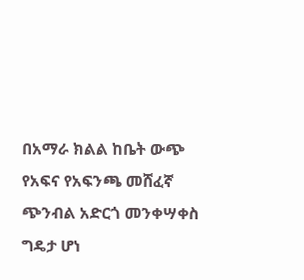በአማራ ክልል ከቤት ውጭ የአፍና የአፍንጫ መሸፈኛ ጭንብል አድርጎ መንቀሣቀስ ግዴታ ሆነ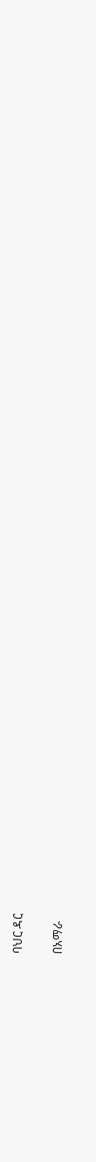ባህር ዳር

በአማራ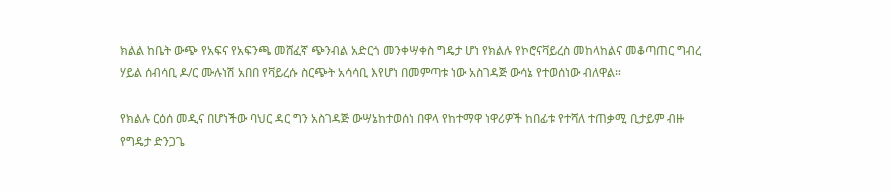ክልል ከቤት ውጭ የአፍና የአፍንጫ መሸፈኛ ጭንብል አድርጎ መንቀሣቀስ ግዴታ ሆነ የክልሉ የኮሮናቫይረስ መከላከልና መቆጣጠር ግብረ ሃይል ሰብሳቢ ዶ/ር ሙሉነሽ አበበ የቫይረሱ ስርጭት አሳሳቢ እየሆነ በመምጣቱ ነው አስገዳጅ ውሳኔ የተወሰነው ብለዋል።

የክልሉ ርዕሰ መዲና በሆነችው ባህር ዳር ግን አስገዳጅ ውሣኔከተወሰነ በዋላ የከተማዋ ነዋሪዎች ከበፊቱ የተሻለ ተጠቃሚ ቢታይም ብዙ የግዴታ ድንጋጌ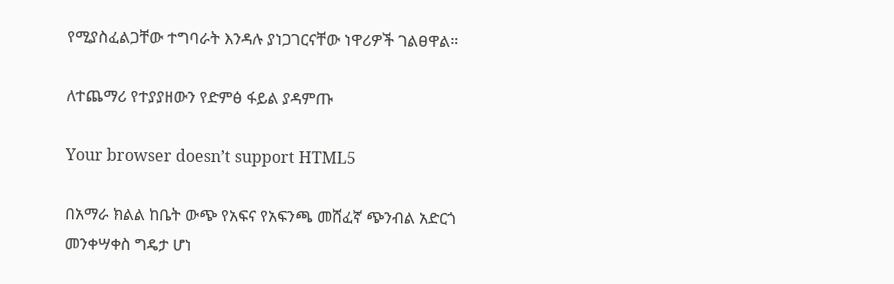የሚያስፈልጋቸው ተግባራት እንዳሉ ያነጋገርናቸው ነዋሪዎች ገልፀዋል።

ለተጨማሪ የተያያዘውን የድምፅ ፋይል ያዳምጡ

Your browser doesn’t support HTML5

በአማራ ክልል ከቤት ውጭ የአፍና የአፍንጫ መሸፈኛ ጭንብል አድርጎ መንቀሣቀስ ግዴታ ሆነ